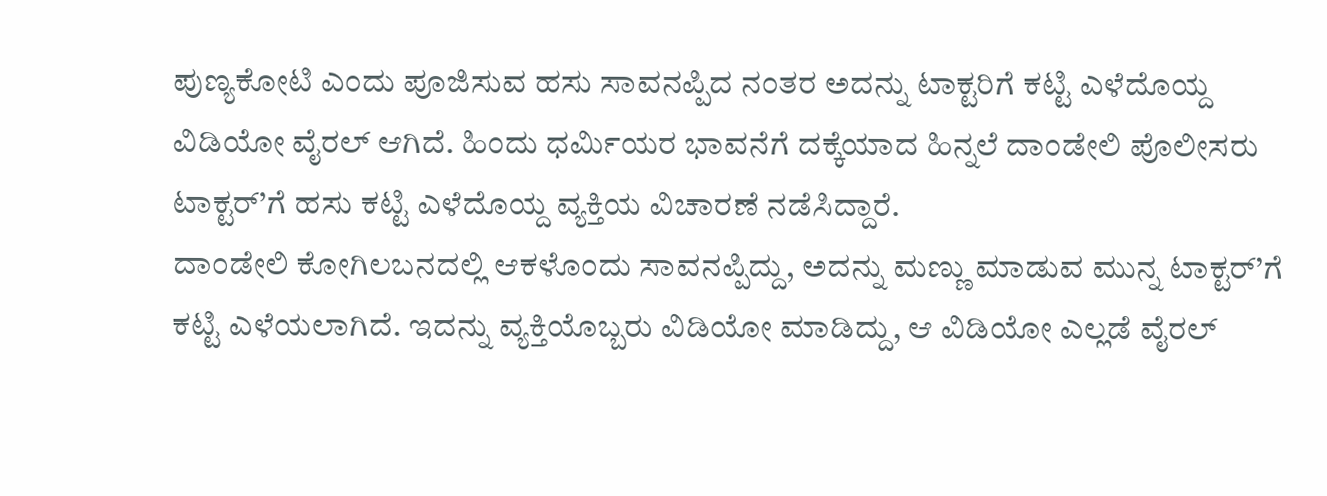ಪುಣ್ಯಕೋಟಿ ಎಂದು ಪೂಜಿಸುವ ಹಸು ಸಾವನಪ್ಪಿದ ನಂತರ ಅದನ್ನು ಟಾಕ್ಟರಿಗೆ ಕಟ್ಟಿ ಎಳೆದೊಯ್ದ ವಿಡಿಯೋ ವೈರಲ್ ಆಗಿದೆ. ಹಿಂದು ಧರ್ಮಿಯರ ಭಾವನೆಗೆ ದಕ್ಕೆಯಾದ ಹಿನ್ನಲೆ ದಾಂಡೇಲಿ ಪೊಲೀಸರು ಟಾಕ್ಟರ್’ಗೆ ಹಸು ಕಟ್ಟಿ ಎಳೆದೊಯ್ದ ವ್ಯಕ್ತಿಯ ವಿಚಾರಣೆ ನಡೆಸಿದ್ದಾರೆ.
ದಾಂಡೇಲಿ ಕೋಗಿಲಬನದಲ್ಲಿ ಆಕಳೊಂದು ಸಾವನಪ್ಪಿದ್ದು, ಅದನ್ನು ಮಣ್ಣು ಮಾಡುವ ಮುನ್ನ ಟಾಕ್ಟರ್’ಗೆ ಕಟ್ಟಿ ಎಳೆಯಲಾಗಿದೆ. ಇದನ್ನು ವ್ಯಕ್ತಿಯೊಬ್ಬರು ವಿಡಿಯೋ ಮಾಡಿದ್ದು, ಆ ವಿಡಿಯೋ ಎಲ್ಲಡೆ ವೈರಲ್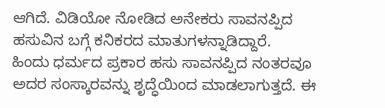ಆಗಿದೆ. ವಿಡಿಯೋ ನೋಡಿದ ಅನೇಕರು ಸಾವನಪ್ಪಿದ ಹಸುವಿನ ಬಗ್ಗೆ ಕನಿಕರದ ಮಾತುಗಳನ್ನಾಡಿದ್ದಾರೆ.
ಹಿಂದು ಧರ್ಮದ ಪ್ರಕಾರ ಹಸು ಸಾವನಪ್ಪಿದ ನಂತರವೂ ಅದರ ಸಂಸ್ಕಾರವನ್ನು ಶೃದ್ಧೆಯಿಂದ ಮಾಡಲಾಗುತ್ತದೆ. ಈ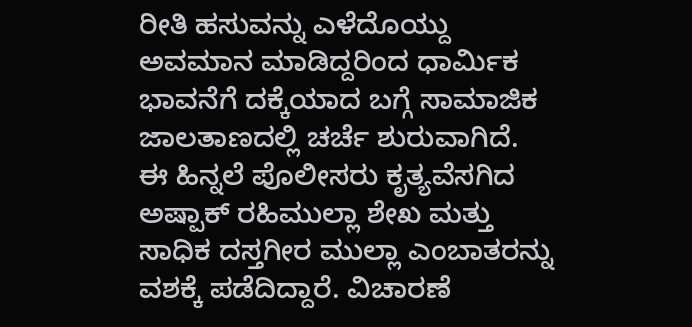ರೀತಿ ಹಸುವನ್ನು ಎಳೆದೊಯ್ದು ಅವಮಾನ ಮಾಡಿದ್ದರಿಂದ ಧಾರ್ಮಿಕ ಭಾವನೆಗೆ ದಕ್ಕೆಯಾದ ಬಗ್ಗೆ ಸಾಮಾಜಿಕ ಜಾಲತಾಣದಲ್ಲಿ ಚರ್ಚೆ ಶುರುವಾಗಿದೆ.
ಈ ಹಿನ್ನಲೆ ಪೊಲೀಸರು ಕೃತ್ಯವೆಸಗಿದ ಅಷ್ಪಾಕ್ ರಹಿಮುಲ್ಲಾ ಶೇಖ ಮತ್ತು ಸಾಧಿಕ ದಸ್ತಗೀರ ಮುಲ್ಲಾ ಎಂಬಾತರನ್ನು ವಶಕ್ಕೆ ಪಡೆದಿದ್ದಾರೆ. ವಿಚಾರಣೆ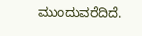ಮುಂದುವರೆದಿದೆ.